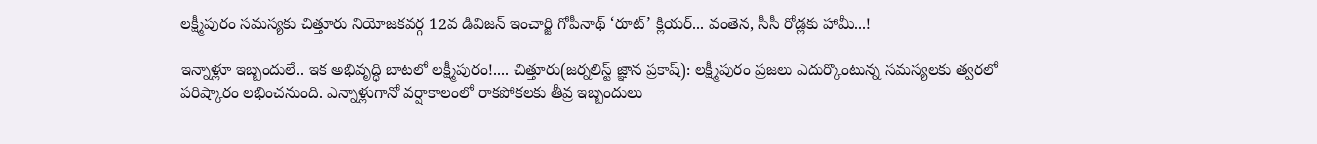లక్ష్మీపురం సమస్యకు చిత్తూరు నియోజకవర్గ 12వ డివిజన్‌ ఇంచార్జి గోపీనాథ్‌ ‘రూట్‌’ క్లియర్‌... వంతెన, సీసీ రోడ్లకు హామీ...!

ఇన్నాళ్లూ ఇబ్బందులే.. ఇక అభివృద్ధి బాటలో లక్ష్మీపురం!.... చిత్తూరు(జర్నలిస్ట్ జ్ఞాన ప్రకాష్): లక్ష్మీపురం ప్రజలు ఎదుర్కొంటున్న సమస్యలకు త్వరలో పరిష్కారం లభించనుంది. ఎన్నాళ్లుగానో వర్షాకాలంలో రాకపోకలకు తీవ్ర ఇబ్బందులు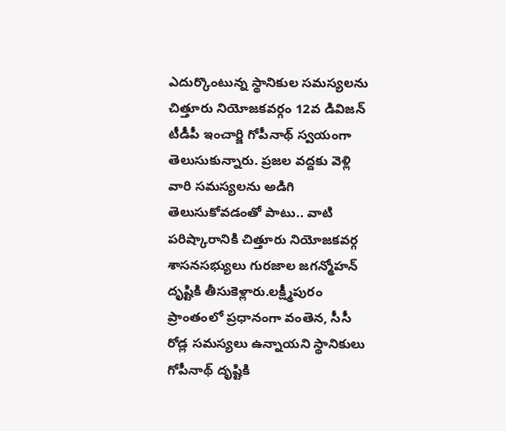ఎదుర్కొంటున్న స్థానికుల సమస్యలను చిత్తూరు నియోజకవర్గం 12వ డివిజన్‌ టీడీపీ ఇంచార్జి గోపీనాథ్‌ స్వయంగా తెలుసుకున్నారు. ప్రజల వద్దకు వెళ్లి వారి సమస్యలను అడిగి తెలుసుకోవడంతో పాటు.. వాటి పరిష్కారానికి చిత్తూరు నియోజకవర్గ శాసనసభ్యులు గురజాల జగన్మోహన్‌ దృష్టికి తీసుకెళ్లారు.లక్ష్మీపురం ప్రాంతంలో ప్రధానంగా వంతెన, సీసీ రోడ్ల సమస్యలు ఉన్నాయని స్థానికులు గోపీనాథ్‌ దృష్టికి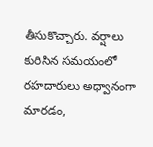తీసుకొచ్చారు. వర్షాలు కురిసిన సమయంలో రహదారులు అధ్వానంగా మారడం,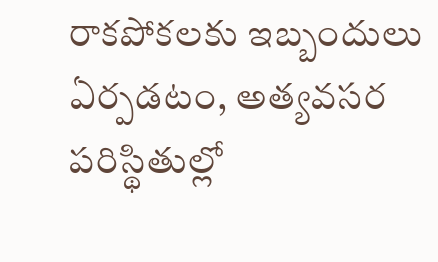రాకపోకలకు ఇబ్బందులు ఏర్పడటం, అత్యవసర పరిస్థితుల్లో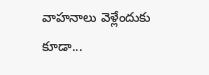వాహనాలు వెళ్లేందుకు కూడా...